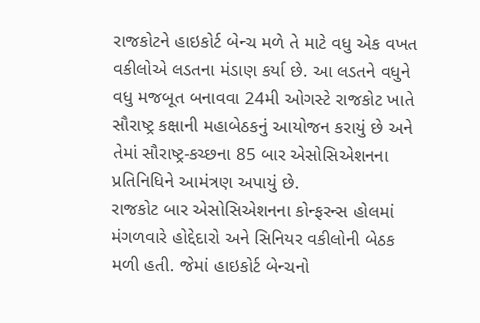રાજકોટને હાઇકોર્ટ બેન્ચ મળે તે માટે વધુ એક વખત વકીલોએ લડતના મંડાણ કર્યા છે. આ લડતને વધુને વધુ મજબૂત બનાવવા 24મી ઓગસ્ટે રાજકોટ ખાતે સૌરાષ્ટ્ર કક્ષાની મહાબેઠકનું આયોજન કરાયું છે અને તેમાં સૌરાષ્ટ્ર-કચ્છના 85 બાર એસોસિએશનના પ્રતિનિધિને આમંત્રણ અપાયું છે.
રાજકોટ બાર એસોસિએશનના કોન્ફરન્સ હોલમાં મંગળવારે હોદ્દેદારો અને સિનિયર વકીલોની બેઠક મળી હતી. જેમાં હાઇકોર્ટ બેન્ચનો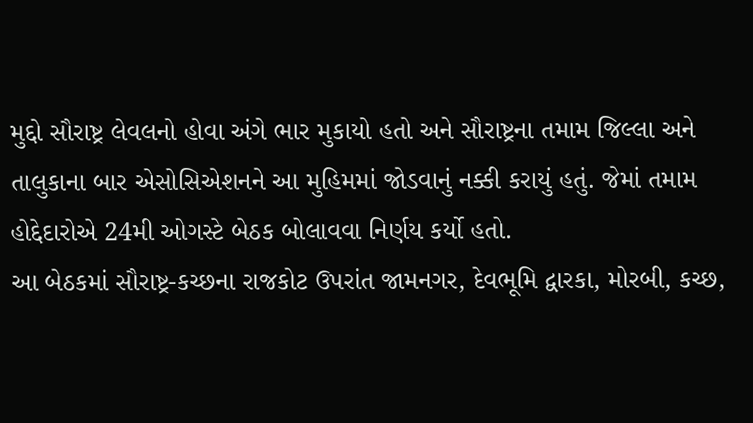મુદ્દો સૌરાષ્ટ્ર લેવલનો હોવા અંગે ભાર મુકાયો હતો અને સૌરાષ્ટ્રના તમામ જિલ્લા અને તાલુકાના બાર એસોસિએશનને આ મુહિમમાં જોડવાનું નક્કી કરાયું હતું. જેમાં તમામ હોદ્દેદારોએ 24મી ઓગસ્ટે બેઠક બોલાવવા નિર્ણય કર્યો હતો.
આ બેઠકમાં સૌરાષ્ટ્ર-કચ્છના રાજકોટ ઉપરાંત જામનગર, દેવભૂમિ દ્વારકા, મોરબી, કચ્છ,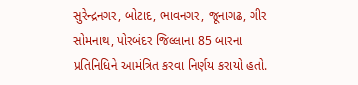સુરેન્દ્રનગર, બોટાદ, ભાવનગર, જૂનાગઢ, ગીર સોમનાથ, પોરબંદર જિલ્લાના 85 બારના પ્રતિનિધિને આમંત્રિત કરવા નિર્ણય કરાયો હતો.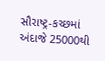સૌરાષ્ટ્ર-કચ્છમાં અંદાજે 25000થી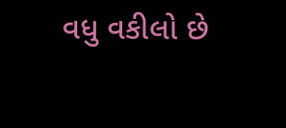વધુ વકીલો છે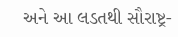અને આ લડતથી સૌરાષ્ટ્ર-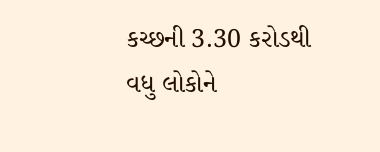કચ્છની 3.30 કરોડથી વધુ લોકોને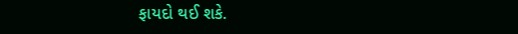ફાયદો થઈ શકે.